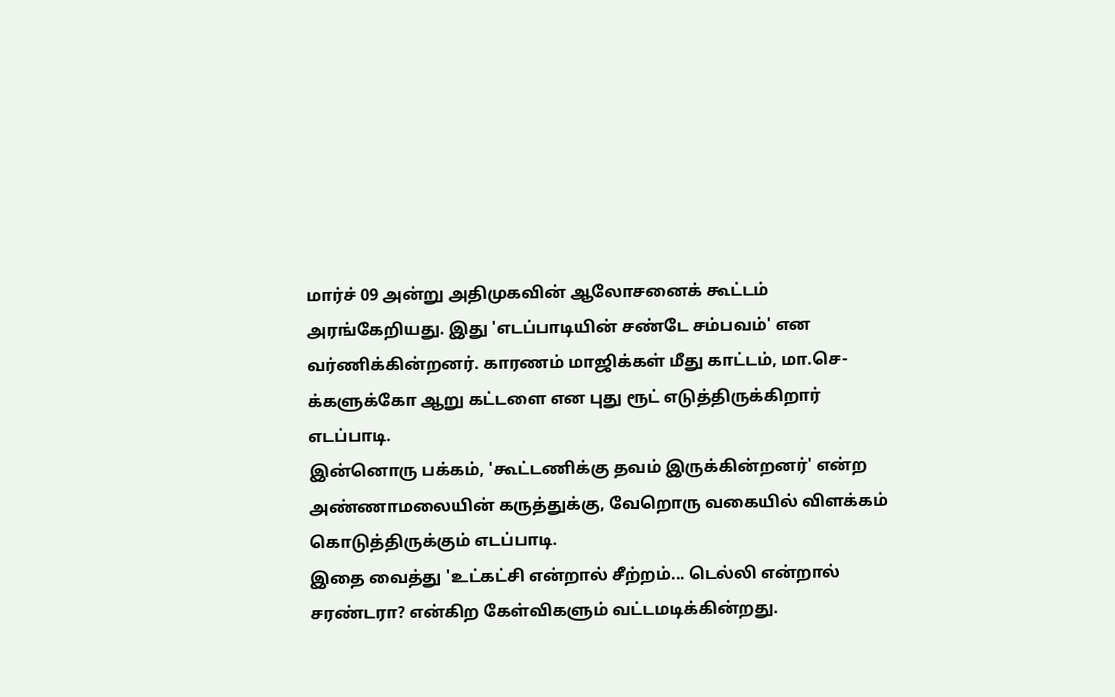மார்ச் 09 அன்று அதிமுகவின் ஆலோசனைக் கூட்டம் அரங்கேறியது. இது 'எடப்பாடியின் சண்டே சம்பவம்' என வர்ணிக்கின்றனர். காரணம் மாஜிக்கள் மீது காட்டம், மா.செ-க்களுக்கோ ஆறு கட்டளை என புது ரூட் எடுத்திருக்கிறார் எடப்பாடி.
இன்னொரு பக்கம், 'கூட்டணிக்கு தவம் இருக்கின்றனர்' என்ற அண்ணாமலையின் கருத்துக்கு, வேறொரு வகையில் விளக்கம் கொடுத்திருக்கும் எடப்பாடி.
இதை வைத்து 'உட்கட்சி என்றால் சீற்றம்... டெல்லி என்றால் சரண்டரா? என்கிற கேள்விகளும் வட்டமடிக்கின்றது.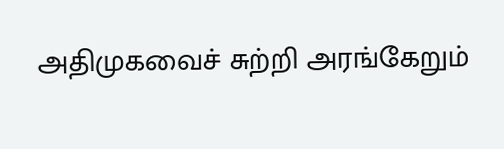அதிமுகவைச் சுற்றி அரங்கேறும்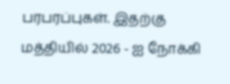பரபரப்புகள். இதற்கு மத்தியில் 2026 - ஐ நோக்கி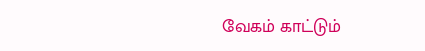வேகம் காட்டும்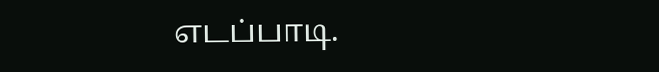எடப்பாடி.